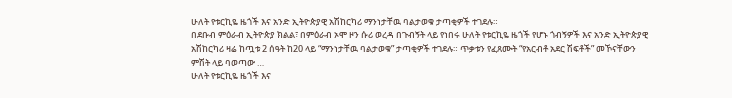ሁለት የቱርኪዬ ዜጎች እና አንድ ኢትዮጵያዊ አሽከርካሪ ማንነታቸዉ ባልታወቁ ታጣቂዎች ተገደሉ።
በደቡብ ምዕራብ ኢትዮጵያ ክልል፣ በምዕራብ ኦሞ ዞን ሱሪ ወረዳ በጉብኝት ላይ የነበሩ ሁለት የቱርኪዬ ዜጎች የሆኑ ጎብኝዎች እና አንድ ኢትዮጵያዊ አሽከርካሪ ዛሬ ከጧቱ 2 ሰዓት ከ20 ላይ “ማንነታቸዉ ባልታወቁ” ታጣቂዎች ተገደሉ። ጥቃቱን የፈጸሙት “የአርብቶ አደር ሽፍቶች” መኾናቸውን ምሽት ላይ ባወጣው …
ሁለት የቱርኪዬ ዜጎች እና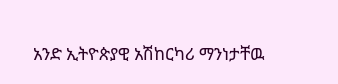አንድ ኢትዮጵያዊ አሽከርካሪ ማንነታቸዉ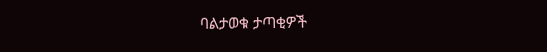ባልታወቁ ታጣቂዎች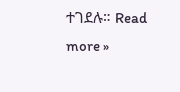ተገደሉ። Read more »